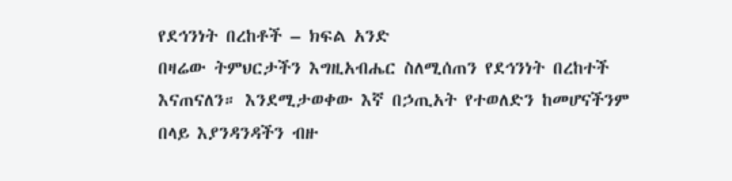የደኅንነት በረከቶች – ክፍል አንድ
በዛሬው ትምህርታችን እግዚአብሔር ስለሚሰጠን የደኅንነት በረከተች እናጠናለን። እንደሚታወቀው እኛ በኃጢአት የተወለድን ከመሆናችንም በላይ እያንዳንዳችን ብዙ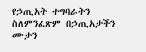የኃጢአት ተግባራትን ስለምንፈጽም በኃጢአታችን ሙታን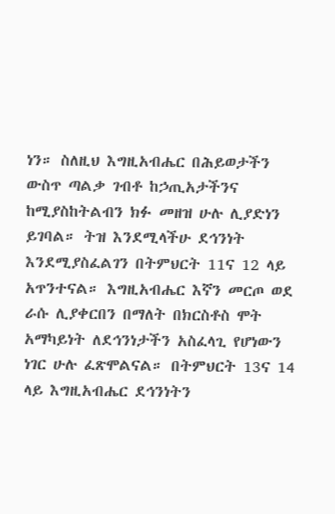ነን። ስለዚህ እግዚአብሔር በሕይወታችን ውስጥ ጣልቃ ገብቶ ከኃጢአታችንና ከሚያስከትልብን ክፉ መዘዝ ሁሉ ሊያድነን ይገባል። ትዝ እንደሚላችሁ ደኅንነት እንደሚያስፈልገን በትምህርት 11ና 12 ላይ አጥንተናል። እግዚአብሔር እኛን መርጦ ወደ ራሱ ሊያቀርበን በማለት በክርስቶስ ሞት አማካይነት ለደኅንነታችን አስፈላጊ የሆነውን ነገር ሁሉ ፈጽሞልናል። በትምህርት 13ና 14 ላይ እግዚአብሔር ደኅንነትን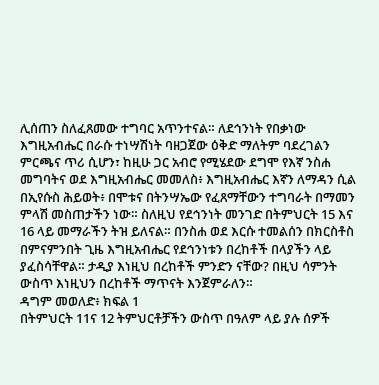ሊሰጠን ስለፈጸመው ተግባር አጥንተናል። ለደኅንነት የበቃነው እግዚአብሔር በራሱ ተነሣሽነት ባዘጋጀው ዕቅድ ማለትም ባደረገልን ምርጫና ጥሪ ሲሆን፣ ከዚሁ ጋር አብሮ የሚሄደው ደግሞ የእኛ ንስሐ መግባትና ወደ እግዚአብሔር መመለስ፥ እግዚአብሔር እኛን ለማዳን ሲል በኢየሱስ ሕይወት፥ በሞቱና በትንሣኤው የፈጸማቸውን ተግባራት በማመን ምላሽ መስጠታችን ነው። ስለዚህ የደኅንነት መንገድ በትምህርት 15 እና 16 ላይ መማራችን ትዝ ይለናል። በንስሐ ወደ እርሱ ተመልሰን በክርስቶስ በምናምንበት ጊዜ እግዚአብሔር የደኅንነቱን በረከቶች በላያችን ላይ ያፈስሳቸዋል። ታዲያ እነዚህ በረከቶች ምንድን ናቸው? በዚህ ሳምንት ውስጥ እነዚህን በረከቶች ማጥናት እንጀምራለን።
ዳግም መወለድ፥ ክፍል 1
በትምህርት 11ና 12 ትምህርቶቻችን ውስጥ በዓለም ላይ ያሉ ሰዎች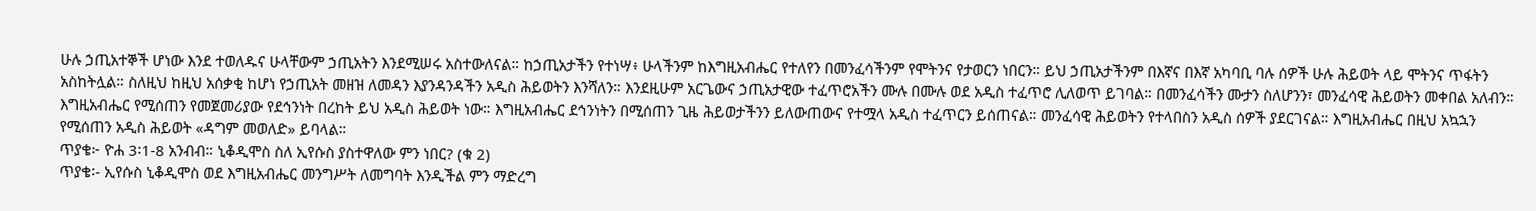ሁሉ ኃጢአተኞች ሆነው እንደ ተወለዱና ሁላቸውም ኃጢአትን እንደሚሠሩ አስተውለናል። ከኃጢአታችን የተነሣ፥ ሁላችንም ከእግዚአብሔር የተለየን በመንፈሳችንም የሞትንና የታወርን ነበርን። ይህ ኃጢአታችንም በእኛና በእኛ አካባቢ ባሉ ሰዎች ሁሉ ሕይወት ላይ ሞትንና ጥፋትን አስከትሏል። ስለዚህ ከዚህ አሰቃቂ ከሆነ የኃጢአት መዘዝ ለመዳን እያንዳንዳችን አዲስ ሕይወትን እንሻለን። እንደዚሁም አርጌውና ኃጢአታዊው ተፈጥሮአችን ሙሉ በሙሉ ወደ አዲስ ተፈጥሮ ሊለወጥ ይገባል። በመንፈሳችን ሙታን ስለሆንን፣ መንፈሳዊ ሕይወትን መቀበል አለብን። እግዚአብሔር የሚሰጠን የመጀመሪያው የደኅንነት በረከት ይህ አዲስ ሕይወት ነው። እግዚአብሔር ደኅንነትን በሚሰጠን ጊዜ ሕይወታችንን ይለውጠውና የተሟላ አዲስ ተፈጥርን ይሰጠናል። መንፈሳዊ ሕይወትን የተላበስን አዲስ ሰዎች ያደርገናል። እግዚአብሔር በዚህ አኳኋን የሚሰጠን አዲስ ሕይወት «ዳግም መወለድ» ይባላል።
ጥያቄ፦ ዮሐ 3፡1-8 አንብብ። ኒቆዲሞስ ስለ ኢየሱስ ያስተዋለው ምን ነበር? (ቁ 2)
ጥያቄ፡- ኢየሱስ ኒቆዲሞስ ወደ እግዚአብሔር መንግሥት ለመግባት እንዲችል ምን ማድረግ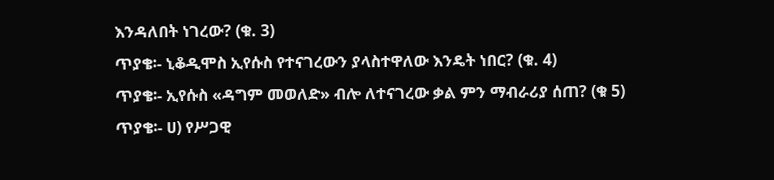እንዳለበት ነገረው? (ቁ. 3)
ጥያቄ፡- ኒቆዲሞስ ኢየሱስ የተናገረውን ያላስተዋለው እንዴት ነበር? (ቁ. 4)
ጥያቄ፡- ኢየሱስ «ዳግም መወለድ» ብሎ ለተናገረው ቃል ምን ማብራሪያ ሰጠ? (ቁ 5)
ጥያቄ፡- ሀ) የሥጋዊ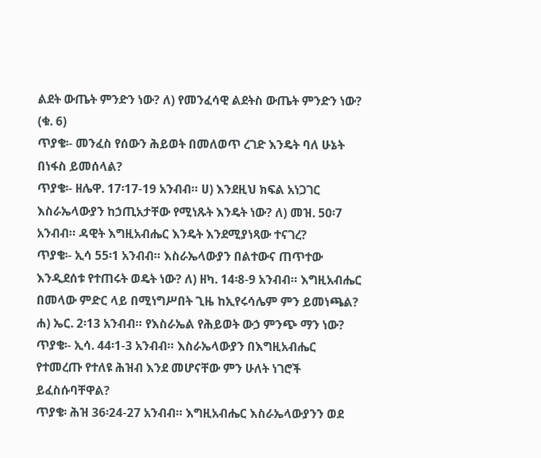ልደት ውጤት ምንድን ነው? ለ) የመንፈሳዊ ልደትስ ውጤት ምንድን ነው? (ቁ. 6)
ጥያቄ፡- መንፈስ የሰውን ሕይወት በመለወጥ ረገድ እንዴት ባለ ሁኔት በነፋስ ይመሰላል?
ጥያቄ፡- ዘሌዋ. 17፡17-19 አንብብ። ሀ) እንደዚህ ክፍል አነጋገር እስራኤላውያን ከኃጢአታቸው የሚነጹት እንዴት ነው? ለ) መዝ. 50፡7 አንብብ። ዳዊት እግዚአብሔር እንዴት እንደሚያነጻው ተናገረ?
ጥያቄ፡- ኢሳ 55፡1 አንብብ። እስራኤላውያን በልተውና ጠጥተው እንዲደሰቱ የተጠሩት ወዴት ነው? ለ) ዘካ. 14፡8-9 አንብብ። እግዚአብሔር በመላው ምድር ላይ በሚነግሥበት ጊዜ ከኢየሩሳሌም ምን ይመነጫል? ሐ) ኤር. 2፡13 አንብብ። የእስራኤል የሕይወት ውኃ ምንጭ ማን ነው?
ጥያቄ፡- ኢሳ. 44፡1-3 አንብብ። እስራኤላውያን በእግዚአብሔር የተመረጡ የተለዩ ሕዝብ እንደ መሆናቸው ምን ሁለት ነገሮች ይፈስሱባቸዋል?
ጥያቄ፡ ሕዝ 36፡24-27 አንብብ። እግዚአብሔር እስራኤላውያንን ወደ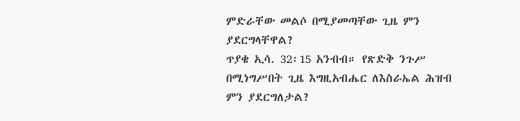ምድራቸው መልሶ በሚያመጣቸው ጊዜ ምን ያደርግላቸዋል?
ጥያቄ ኢሳ. 32፡15 አንብብ። የጽድቅ ንጉሥ በሚነግሥበት ጊዜ እግዚአብሔር ለእስራኤል ሕዝብ ምን ያደርግለታል?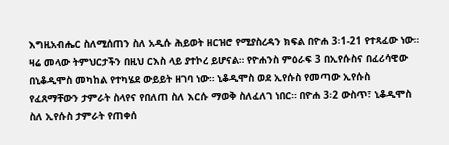እግዚአብሔር ስለሚሰጠን ስለ አዲሱ ሕይወት ዘርዝሮ የሚያስረዳን ክፍል በዮሐ 3፡1-21 የተጻፈው ነው። ዛሬ መላው ትምህርታችን በዚህ ርእስ ላይ ያተኮረ ይሆናል። የዮሐንስ ምዕራፍ 3 በኢየሱስና በፈሪሳዊው በኒቆዲሞስ መካከል የተካሄደ ውይይት ዘገባ ነው። ኒቆዲሞስ ወደ ኢየሱስ የመጣው ኢየሱስ የፈጸማቸውን ታምራት ስላየና የበለጠ ስለ እርሱ ማወቅ ስለፈለገ ነበር። በዮሐ 3፡2 ውስጥ፣ ኒቆዲሞስ ስለ ኢየሱስ ታምራት የጠቀሰ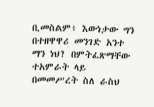ቢመስልም፥ እውነታው ግን በተዘዋዋሪ መንገድ አንተ ማን ነህ? በምትፈጽማቸው ተአምራት ላይ በመመሥረት ስለ ራስህ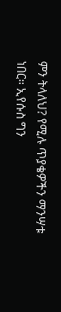ምን ትላለህ? የሚሉ ጥያቄዎችን ማንሣቱ ነበር። ኢየሱስ ግን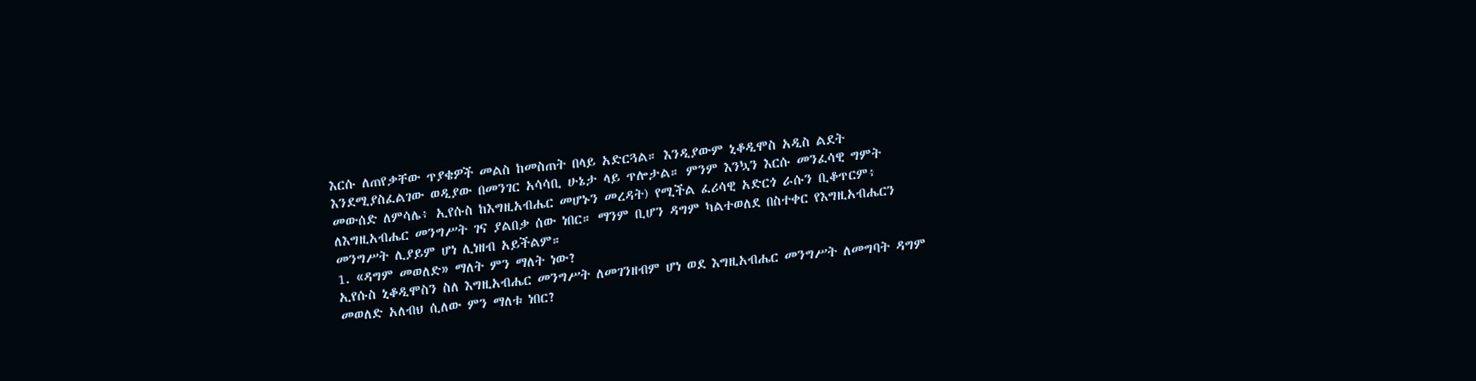እርሱ ለጠየቃቸው ጥያቄዎች መልስ ከመስጠት በላይ አድርጓል። እንዲያውም ኒቆዲሞስ አዲስ ልደት እንደሚያስፈልገው ወዲያው በመንገር አሳሳቢ ሁኔታ ላይ ጥሎታል። ምንም እንኳን እርሱ መንፈሳዊ ግምት መውሰድ ለምሳሌ፥ ኢየሱስ ከእግዚአብሔር መሆኑን መረዳት) የሚችል ፈሪሳዊ አድርጎ ራሱን ቢቆጥርም፥ ለእግዚአብሔር መንግሥት ገና ያልበቃ ሰው ነበር። ማንም ቢሆን ዳግም ካልተወለደ በስተቀር የእግዚአብሔርን መንግሥት ሊያይም ሆነ ሊነዘብ አይችልም።
1. «ዳግም መወለድ» ማለት ምን ማለት ነው?
ኢየሱስ ኒቆዲሞስን ስለ እግዚአብሔር መንግሥት ለመገንዘብም ሆነ ወደ እግዚአብሔር መንግሥት ለመግባት ዳግም መወለድ አለብህ ሲለው ምን ማለቱ ነበር?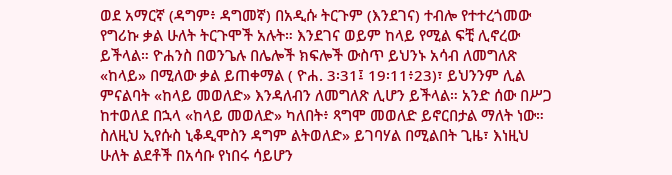ወደ አማርኛ (ዳግም፥ ዳግመኛ) በአዲሱ ትርጉም (እንደገና) ተብሎ የተተረጎመው የግሪኩ ቃል ሁለት ትርጉሞች አሉት። እንደገና ወይም ከላይ የሚል ፍቺ ሊኖረው ይችላል። ዮሐንስ በወንጌሉ በሌሎች ክፍሎች ውስጥ ይህንኑ አሳብ ለመግለጽ «ከላይ» በሚለው ቃል ይጠቀማል ( ዮሐ. 3፡31፤ 19፡11፥23)፣ ይህንንም ሊል ምናልባት «ከላይ መወለድ» እንዳለብን ለመግለጽ ሊሆን ይችላል። አንድ ሰው በሥጋ ከተወለደ በኋላ «ከላይ መወለድ» ካለበት፥ ጻግሞ መወለድ ይኖርበታል ማለት ነው። ስለዚህ ኢየሱስ ኒቆዲሞስን ዳግም ልትወለድ» ይገባሃል በሚልበት ጊዜ፣ እነዚህ ሁለት ልደቶች በአሳቡ የነበሩ ሳይሆን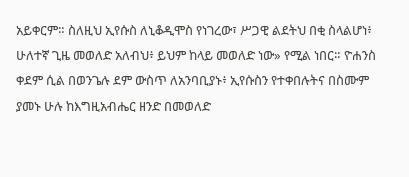አይቀርም። ስለዚህ ኢየሱስ ለኒቆዲሞስ የነገረው፣ ሥጋዊ ልደትህ በቂ ስላልሆነ፥ ሁለተኛ ጊዜ መወለድ አለብህ፥ ይህም ከላይ መወለድ ነው» የሚል ነበር። ዮሐንስ ቀደም ሲል በወንጌሉ ደም ውስጥ ለአንባቢያኑ፥ ኢየሱስን የተቀበሉትና በስሙም ያመኑ ሁሉ ከእግዚአብሔር ዘንድ በመወለድ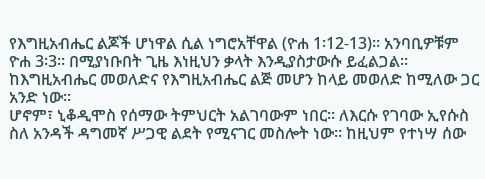የእግዚአብሔር ልጆች ሆነዋል ሲል ነግሮአቸዋል (ዮሐ 1፡12-13)። አንባቢዎቹም ዮሐ 3፡3። በሚያነቡበት ጊዜ እነዚህን ቃላት እንዲያስታውሱ ይፈልጋል። ከእግዚአብሔር መወለድና የእግዚአብሔር ልጅ መሆን ከላይ መወለድ ከሚለው ጋር አንድ ነው።
ሆኖም፣ ኒቆዲሞስ የሰማው ትምህርት አልገባውም ነበር። ለእርሱ የገባው ኢየሱስ ስለ አንዳች ዳግመኛ ሥጋዊ ልደት የሚናገር መስሎት ነው። ከዚህም የተነሣ ሰው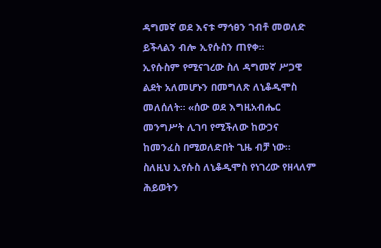ዳግመኛ ወደ እናቱ ማኅፀን ገብቶ መወለድ ይችላልን ብሎ ኢየሱስን ጠየቀ።
ኢየሱስም የሚናገረው ስለ ዳግመኛ ሥጋዊ ልደት አለመሆኑን በመግለጽ ለኒቆዲሞስ መለሰለት። «ሰው ወደ እግዚአብሔር መንግሥት ሊገባ የሚችለው ከውኃና ከመንፈስ በሚወለድበት ጊዜ ብቻ ነው። ስለዚህ ኢየሱስ ለኒቆዲሞስ የነገረው የዘላለም ሕይወትን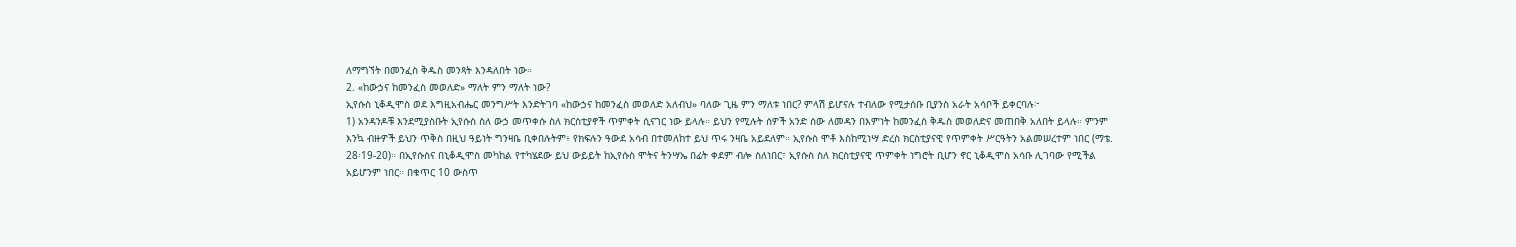ለማግኘት በመንፈስ ቅዱስ መንጻት እንዳለበት ነው።
2. «ከውኃና ከመንፈስ መወለድ» ማለት ምን ማለት ነው?
ኢየሱስ ኒቆዲሞስ ወደ እግዚአብሔር መንግሥት እንድትገባ «ከውኃና ከመንፈስ መወለድ አለብህ» ባለው ጊዜ ምን ማለቱ ነበር? ምላሽ ይሆናሉ ተብለው የሚታሰቡ ቢያንስ አራት አሳቦች ይቀርባሉ፦
1) አንዳንዶቹ እንደሚያስቡት ኢየሱስ ስለ ውኃ መጥቀሱ ስለ ክርስቲያኖች ጥምቀት ሲናገር ነው ይላሉ። ይህን የሚሉት ሰዎች አንድ ሰው ለመዳን በእምነት ከመንፈስ ቅዱስ መወለድና መጠበቅ አለበት ይላሉ። ምንም እንኳ ብዙዎች ይህን ጥቅስ በዚህ ዓይነት ግንዛቤ ቢቀበሉትም፥ የክፍሉን ዓውደ አሳብ በተመለከተ ይህ ጥሩ ንዛቤ አይደለም። ኢየሱስ ሞቶ እስከሚነሣ ድረስ ክርስቲያናዊ የጥምቀት ሥርዓትን አልመሠረተም ነበር (ማቴ. 28፡19-20)። በኢየሱስና በኒቆዲሞስ መካከል የተካሄደው ይህ ውይይት ከኢየሱስ ሞትና ትንሣኤ በፊት ቀደም ብሎ ስለነበር፣ ኢየሱስ ስለ ክርስቲያናዊ ጥምቀት ነግሮት ቢሆን ኖር ኒቆዲሞስ አሳቡ ሊገባው የሚችል አይሆንም ነበር። በቁጥር 10 ውስጥ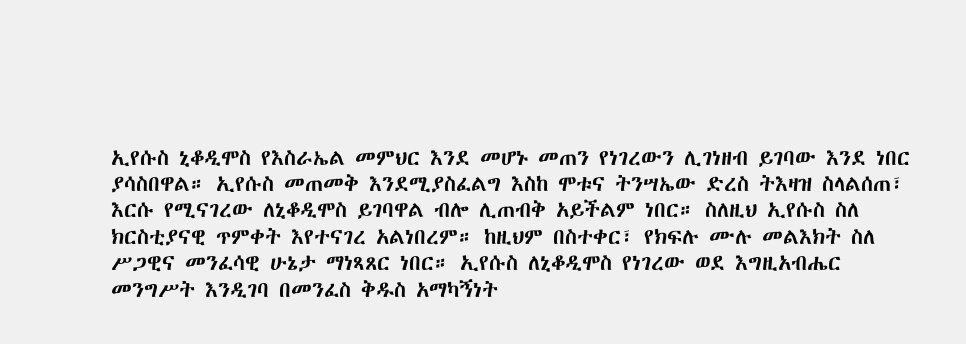ኢየሱስ ኒቆዲሞስ የእስራኤል መምህር እንደ መሆኑ መጠን የነገረውን ሊገነዘብ ይገባው እንደ ነበር ያሳስበዋል። ኢየሱስ መጠመቅ እንደሚያስፈልግ እስከ ሞቱና ትንሣኤው ድረስ ትእዛዝ ስላልሰጠ፣ እርሱ የሚናገረው ለኒቆዲሞስ ይገባዋል ብሎ ሊጠብቅ አይችልም ነበር። ስለዚህ ኢየሱስ ስለ ክርስቲያናዊ ጥምቀት እየተናገረ አልነበረም። ከዚህም በስተቀር፣ የክፍሉ ሙሉ መልእክት ስለ ሥጋዊና መንፈሳዊ ሁኔታ ማነጻጸር ነበር። ኢየሱስ ለኒቆዲሞስ የነገረው ወደ እግዚአብሔር መንግሥት እንዲገባ በመንፈስ ቅዱስ አማካኝነት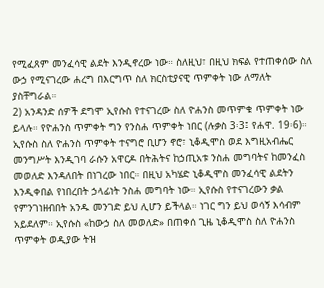የሚፈጸም መንፈሳዊ ልደት እንዲኖረው ነው። ስለዚህ፣ በዚህ ክፍል የተጠቀሰው ስለ ውኃ የሚናገረው ሐረግ በእርግጥ ስለ ክርስቲያናዊ ጥምቀት ነው ለማለት ያስቸግራል።
2) አንዳንድ ሰዎች ደግሞ ኢየሱስ የተናገረው ስለ ዮሐንስ መጥምቁ ጥምቀት ነው ይላሉ። የዮሐንስ ጥምቀት ግን የንስሐ ጥምቀት ነበር (ሉቃስ 3፡3፤ የሐዋ. 19፡6)። ኢየሱስ ስለ ዮሐንስ ጥምቀት ተናግሮ ቢሆን ኖሮ፣ ኒቆዲሞስ ወደ እግዚአብሔር መንግሥት እንዲገባ ራሱን አዋርዶ በትሕትና ከኃጢአቱ ንስሐ መግባትና ከመንፈስ መወለድ እንዳለበት በነገረው ነበር። በዚህ አካሄድ ኒቆዲሞስ መንፈሳዊ ልደትን እንዲቀበል የነበረበት ኃላፊነት ንስሐ መግባት ነው። ኢየሱስ የተናገረውን ቃል የምንገነዘብበት አንዱ መንገድ ይህ ሊሆን ይችላል። ነገር ግን ይህ ወሳኝ እሳብም አይደለም። ኢየሱስ «ከውኃ ስለ መወለድ» በጠቀሰ ጊዜ ኒቆዲሞስ ስለ ዮሐንስ ጥምቀት ወዲያው ትዝ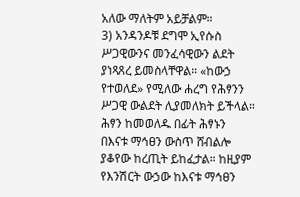አለው ማለትም አይቻልም።
3) አንዳንዶቹ ደግሞ ኢየሱስ ሥጋዊውንና መንፈሳዊውን ልደት ያነጻጸረ ይመስላቸዋል። «ከውኃ የተወለደ» የሚለው ሐረግ የሕፃንን ሥጋዊ ውልደት ሊያመለክት ይችላል። ሕፃን ከመወለዱ በፊት ሕፃኑን በእናቱ ማኅፀን ውስጥ ሸብልሎ ያቆየው ከረጢት ይከፈታል። ከዚያም የእንሽርት ውኃው ከእናቱ ማኅፀን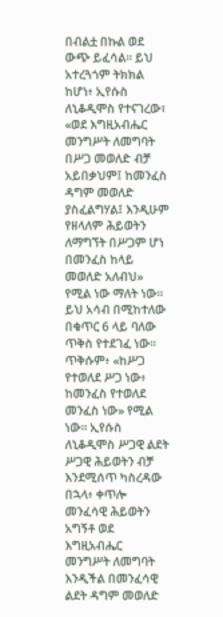በብልቷ በኩል ወደ ውጭ ይፈሳል። ይህ አተረጓጎም ትክክል ከሆነ፥ ኢየሱስ ለኒቆዲሞስ የተናገረው፣ «ወደ እግዚአብሔር መንግሥት ለመግባት በሥጋ መወለድ ብቻ አይበቃህም፤ ከመንፈስ ዳግም መወለድ ያስፈልግሃል፤ እንዲሁም የዘላለም ሕይወትን ለማግኘት በሥጋም ሆነ በመንፈስ ከላይ መወለድ አለብህ» የሚል ነው ማለት ነው። ይህ አሳብ በሚከተለው በቁጥር 6 ላይ ባለው ጥቅስ የተደገፈ ነው። ጥቅሱም፥ «ከሥጋ የተወለደ ሥጋ ነው፥ ከመንፈስ የተወለደ መንፈስ ነው» የሚል ነው። ኢየሱስ ለኒቆዲሞስ ሥጋዊ ልደት ሥጋዊ ሕይወትን ብቻ እንደሚሰጥ ካስረዳው በኋላ፥ ቀጥሎ መንፈሳዊ ሕይወትን አግኝቶ ወደ እግዚአብሔር መንግሥት ለመግባት እንዲችል በመንፈሳዊ ልደት ዳግም መወለድ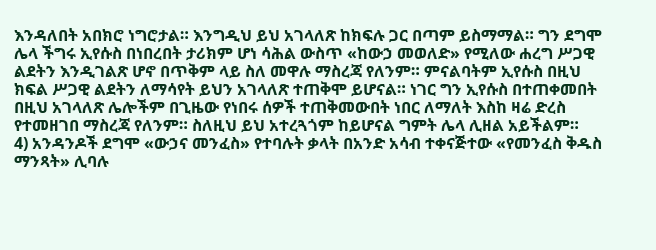እንዳለበት አበክሮ ነግሮታል። እንግዲህ ይህ አገላለጽ ከክፍሉ ጋር በጣም ይስማማል። ግን ደግሞ ሌላ ችግሩ ኢየሱስ በነበረበት ታሪክም ሆነ ሳሕል ውስጥ «ከውኃ መወለድ» የሚለው ሐረግ ሥጋዊ ልደትን እንዲገልጽ ሆኖ በጥቅም ላይ ስለ መዋሉ ማስረጃ የለንም። ምናልባትም ኢየሱስ በዚህ ክፍል ሥጋዊ ልደትን ለማሳየት ይህን አገላለጽ ተጠቅሞ ይሆናል። ነገር ግን ኢየሱስ በተጠቀመበት በዚህ አገላለጽ ሌሎችም በጊዜው የነበሩ ሰዎች ተጠቅመውበት ነበር ለማለት እስከ ዛሬ ድረስ የተመዘገበ ማስረጃ የለንም። ስለዚህ ይህ አተረጓጎም ከይሆናል ግምት ሌላ ሊዘል አይችልም።
4) አንዳንዶች ደግሞ «ውኃና መንፈስ» የተባሉት ቃላት በአንድ አሳብ ተቀናጅተው «የመንፈስ ቅዱስ ማንጻት» ሊባሉ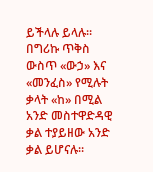ይችላሉ ይላሉ። በግሪኩ ጥቅስ ውስጥ «ውኃ» እና «መንፈስ» የሚሉት ቃላት «ከ» በሚል አንድ መስተዋድዳዊ ቃል ተያይዘው አንድ ቃል ይሆናሉ።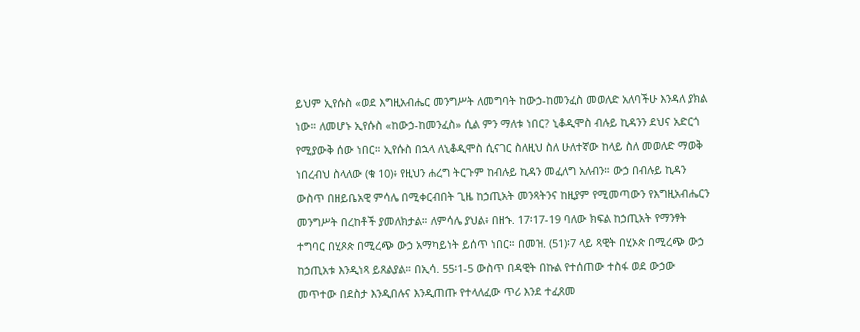ይህም ኢየሱስ «ወደ እግዚአብሔር መንግሥት ለመግባት ከውኃ-ከመንፈስ መወለድ አለባችሁ እንዳለ ያክል ነው። ለመሆኑ ኢየሱስ «ከውኃ-ከመንፈስ» ሲል ምን ማለቱ ነበር? ኒቆዲሞስ ብሉይ ኪዳንን ደህና አድርጎ የሚያውቅ ሰው ነበር። ኢየሱስ በኋላ ለኒቆዲሞስ ሲናገር ስለዚህ ስለ ሁለተኛው ከላይ ስለ መወለድ ማወቅ ነበረብህ ስላለው (ቁ 10)፥ የዚህን ሐረግ ትርጉም ከብሉይ ኪዳን መፈለግ አለብን። ውኃ በብሉይ ኪዳን ውስጥ በዘይቤአዊ ምሳሌ በሚቀርብበት ጊዜ ከኃጢአት መንጻትንና ከዚያም የሚመጣውን የእግዚአብሔርን መንግሥት በረከቶች ያመለክታል። ለምሳሌ ያህል፥ በዘኁ. 17፡17-19 ባለው ክፍል ከኃጢአት የማንፃት ተግባር በሂጾጵ በሚረጭ ውኃ አማካይነት ይሰጥ ነበር። በመዝ. (51)፡7 ላይ ጻዊት በሂኦጵ በሚረጭ ውኃ ከኃጢአቱ እንዲነጻ ይጸልያል። በኢሳ. 55፡1-5 ውስጥ በዳዊት በኩል የተሰጠው ተስፋ ወደ ውኃው መጥተው በደስታ እንዲበሉና እንዲጠጡ የተላለፈው ጥሪ እንደ ተፈጸመ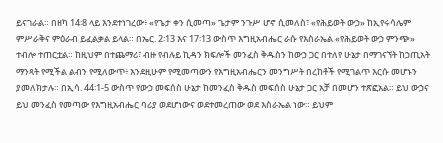ይናገራል። በዘካ 14፡8 ላይ እንደተነገረው፥ «የጌታ ቀን ሲመጣ» ጌታም ንጉሥ ሆኖ ሲመለስ፣ «የሕይወት ውኃ» ከኢየሩሳሌም ምሥራቅና ምዕራብ ይፈልቃል ይላል። በኤር. 2፡13 እና 17፡13 ውስጥ እግዚአብሔር ራሱ የእስራኤል «የሕይወት ውኃ ምንጭ» ተብሎ ተጠርቷል። ከዚህም በተጨማሪ፣ ብዙ የብሉይ ኪዳን ክፍሎች መንፈስ ቅዱስን ከውኃ ጋር በተለየ ሁኔታ በማገናኘት ከኃጢአት ማንጻት የሚችል ልብን የሚለውጥ፥ እንደዚሁም የሚመጣውን የእግዚአብሔርን መንግሥት በረከቶች የሚገልጥ እርሱ መሆኑን ያመለክታሉ። በኢሳ. 44፡1-5 ውስጥ የውኃ መፍሰስ ሁኔታ ከመንፈስ ቅዱስ መፍሰስ ሁኔታ ጋር አቻ በመሆን ተጽፎአል። ይህ ውኃና ይህ መንፈስ የመጣው የእግዚአብሔር ባሪያ ወደሆነውና ወደተመረጠው ወደ እስራኤል ነው። ይህም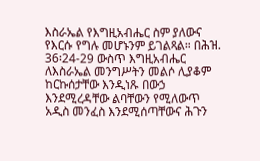እስራኤል የእግዚአብሔር ስም ያለውና የእርሱ የግሉ መሆኑንም ይገልጻል። በሕዝ. 36፡24-29 ውስጥ እግዚአብሔር ለእስራኤል መንግሥትን መልሶ ሊያቆም ከርኩሰታቸው እንዲነጹ በውኃ እንደሚረዳቸው ልባቸውን የሚለውጥ አዲስ መንፈስ እንደሚሰጣቸውና ሕጉን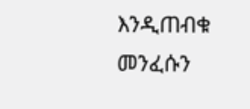እንዲጠብቁ መንፈሱን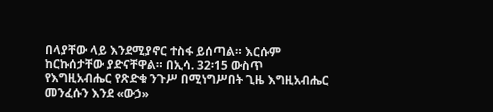በላያቸው ላይ እንደሚያኖር ተስፋ ይሰጣል። እርሱም ከርኩሰታቸው ያድናቸዋል። በኢሳ. 32፡15 ውስጥ የእግዚአብሔር የጽድቁ ንጉሥ በሚነግሥበት ጊዜ እግዚአብሔር መንፈሱን እንደ «ውኃ»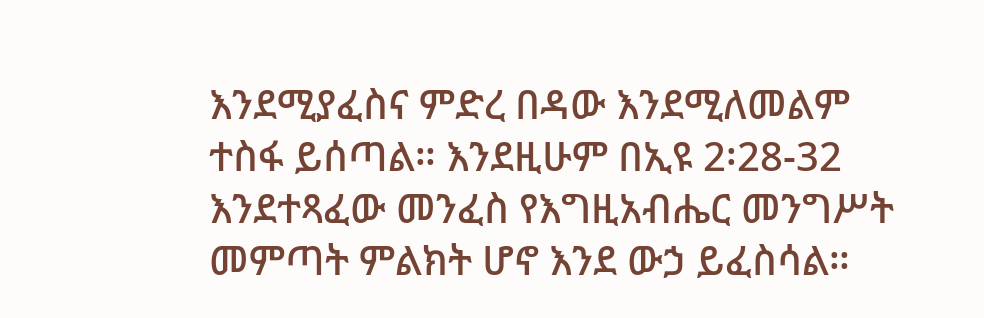እንደሚያፈስና ምድረ በዳው እንደሚለመልም ተስፋ ይሰጣል። እንደዚሁም በኢዩ 2፡28-32 እንደተጻፈው መንፈስ የእግዚአብሔር መንግሥት መምጣት ምልክት ሆኖ እንደ ውኃ ይፈስሳል።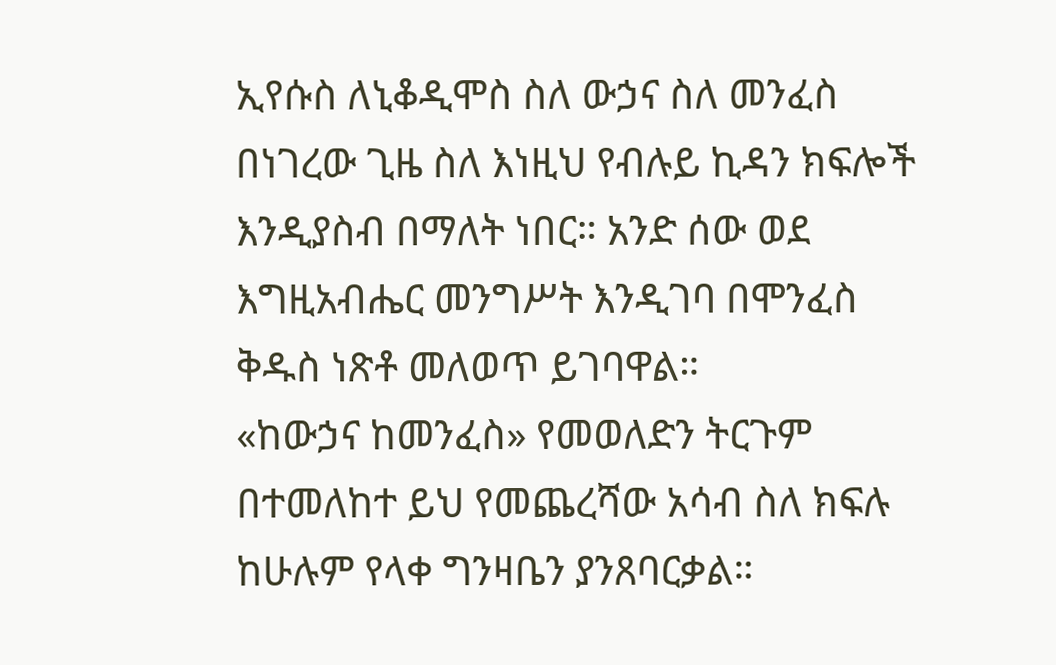ኢየሱስ ለኒቆዲሞስ ስለ ውኃና ስለ መንፈስ በነገረው ጊዜ ስለ እነዚህ የብሉይ ኪዳን ክፍሎች እንዲያስብ በማለት ነበር። አንድ ሰው ወደ እግዚአብሔር መንግሥት እንዲገባ በሞንፈስ ቅዱስ ነጽቶ መለወጥ ይገባዋል።
«ከውኃና ከመንፈስ» የመወለድን ትርጉም በተመለከተ ይህ የመጨረሻው አሳብ ስለ ክፍሉ ከሁሉም የላቀ ግንዛቤን ያንጸባርቃል።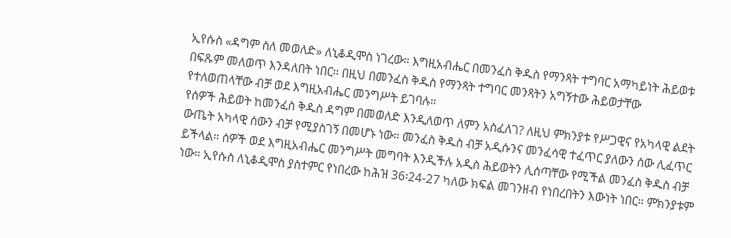ኢየሱስ «ዳግም ስለ መወለድ» ለኒቆዲሞስ ነገረው። እግዚአብሔር በመንፈስ ቅዱስ የማንጻት ተግባር አማካይነት ሕይወቱ በፍጹም መለወጥ እንዳለበት ነበር። በዚህ በመንፈስ ቅዱስ የማንጻት ተግባር መንጻትን አግኝተው ሕይወታቸው የተለወጠላቸው ብቻ ወደ እግዚአብሔር መንግሥት ይገባሉ።
የሰዎች ሕይወት ከመንፈስ ቅዱስ ዳግም በመወለድ እንዲለወጥ ለምን አስፈለገ? ለዚህ ምክንያቱ የሥጋዊና የአካላዊ ልደት ውጤት አካላዊ ሰውን ብቻ የሚያስገኝ በመሆኑ ነው። መንፈስ ቅዱስ ብቻ አዲሱንና መንፈሳዊ ተፈጥር ያለውን ሰው ሊፈጥር ይችላል። ሰዎች ወደ እግዚአብሔር መንግሥት መግባት እንዲችሉ አዲስ ሕይወትን ሊሰጣቸው የሚችል መንፈስ ቅዱስ ብቻ ነው። ኢየሱስ ለኒቆዲሞስ ያስተምር የነበረው ከሕዝ 36፡24-27 ካለው ክፍል መገንዘብ የነበረበትን እውነት ነበር። ምክንያቱም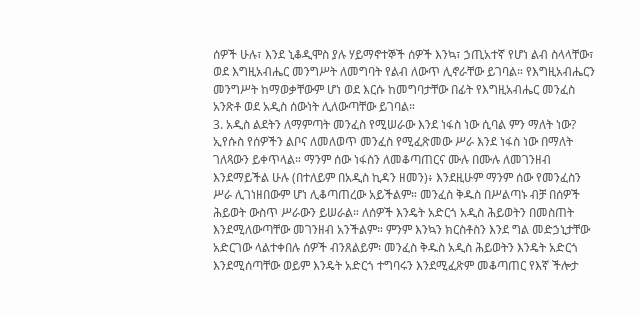ሰዎች ሁሉ፣ እንደ ኒቆዲሞስ ያሉ ሃይማኖተኞች ሰዎች እንኳ፣ ኃጢአተኛ የሆነ ልብ ስላላቸው፣ ወደ እግዚአብሔር መንግሥት ለመግባት የልብ ለውጥ ሊኖራቸው ይገባል። የእግዚአብሔርን መንግሥት ከማወቃቸውም ሆነ ወደ እርሱ ከመግባታቸው በፊት የእግዚአብሔር መንፈስ አንጽቶ ወደ አዲስ ሰውነት ሊለውጣቸው ይገባል።
3. አዲስ ልደትን ለማምጣት መንፈስ የሚሠራው እንደ ነፋስ ነው ሲባል ምን ማለት ነው?
ኢየሱስ የሰዎችን ልቦና ለመለወጥ መንፈስ የሚፈጽመው ሥራ እንደ ነፋስ ነው በማለት ገለጻውን ይቀጥላል። ማንም ሰው ነፋስን ለመቆጣጠርና ሙሉ በሙሉ ለመገንዘብ እንደማይችል ሁሉ (በተለይም በአዲስ ኪዳን ዘመን)፥ እንደዚሁም ማንም ሰው የመንፈስን ሥራ ሊገነዘበውም ሆነ ሊቆጣጠረው አይችልም። መንፈስ ቅዱስ በሥልጣኑ ብቻ በሰዎች ሕይወት ውስጥ ሥራውን ይሠራል። ለሰዎች እንዴት አድርጎ አዲስ ሕይወትን በመስጠት እንደሚለውጣቸው መገንዘብ አንችልም። ምንም እንኳን ክርስቶስን እንደ ግል መድኃኒታቸው አድርገው ላልተቀበሉ ሰዎች ብንጸልይም፡ መንፈስ ቅዱስ አዲስ ሕይወትን እንዴት አድርጎ እንደሚሰጣቸው ወይም እንዴት አድርጎ ተግባሩን እንደሚፈጽም መቆጣጠር የእኛ ችሎታ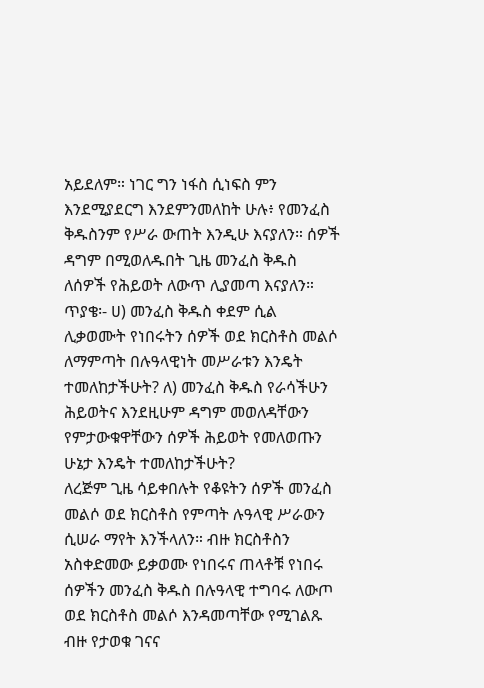አይደለም። ነገር ግን ነፋስ ሲነፍስ ምን እንደሚያደርግ እንደምንመለከት ሁሉ፥ የመንፈስ ቅዱስንም የሥራ ውጠት እንዲሁ እናያለን። ሰዎች ዳግም በሚወለዱበት ጊዜ መንፈስ ቅዱስ ለሰዎች የሕይወት ለውጥ ሊያመጣ እናያለን።
ጥያቄ፡- ሀ) መንፈስ ቅዱስ ቀደም ሲል ሊቃወሙት የነበሩትን ሰዎች ወደ ክርስቶስ መልሶ ለማምጣት በሉዓላዊነት መሥራቱን እንዴት ተመለከታችሁት? ለ) መንፈስ ቅዱስ የራሳችሁን ሕይወትና እንደዚሁም ዳግም መወለዳቸውን የምታውቁዋቸውን ሰዎች ሕይወት የመለወጡን ሁኔታ እንዴት ተመለከታችሁት?
ለረጅም ጊዜ ሳይቀበሉት የቆዩትን ሰዎች መንፈስ መልሶ ወደ ክርስቶስ የምጣት ሉዓላዊ ሥራውን ሲሠራ ማየት እንችላለን። ብዙ ክርስቶስን አስቀድመው ይቃወሙ የነበሩና ጠላቶቹ የነበሩ ሰዎችን መንፈስ ቅዱስ በሉዓላዊ ተግባሩ ለውጦ ወደ ክርስቶስ መልሶ እንዳመጣቸው የሚገልጹ ብዙ የታወቁ ገናና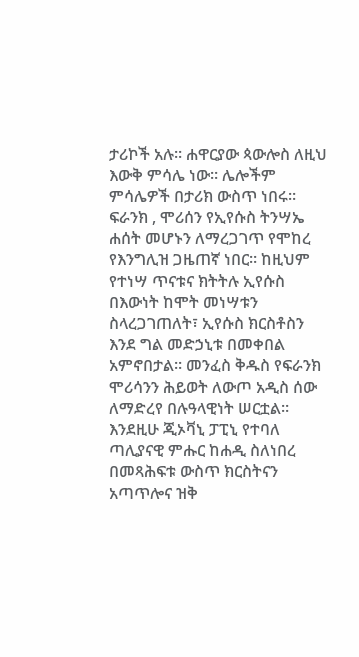ታሪኮች አሉ። ሐዋርያው ጳውሎስ ለዚህ እውቅ ምሳሌ ነው። ሌሎችም ምሳሌዎች በታሪክ ውስጥ ነበሩ። ፍራንክ , ሞሪሰን የኢየሱስ ትንሣኤ ሐሰት መሆኑን ለማረጋገጥ የሞከረ የእንግሊዝ ጋዜጠኛ ነበር። ከዚህም የተነሣ ጥናቱና ክትትሉ ኢየሱስ በእውነት ከሞት መነሣቱን ስላረጋገጠለት፣ ኢየሱስ ክርስቶስን እንደ ግል መድኃኒቱ በመቀበል አምኖበታል። መንፈስ ቅዱስ የፍራንክ ሞሪሳንን ሕይወት ለውጦ አዲስ ሰው ለማድረየ በሉዓላዊነት ሠርቷል። እንደዚሁ ጂኦቫኒ ፓፒኒ የተባለ ጣሊያናዊ ምሑር ከሐዲ ስለነበረ በመጻሕፍቱ ውስጥ ክርስትናን አጣጥሎና ዝቅ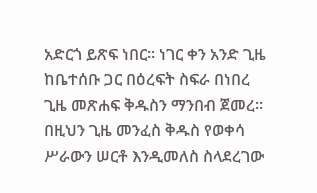አድርጎ ይጽፍ ነበር። ነገር ቀን አንድ ጊዜ ከቤተሰቡ ጋር በዕረፍት ስፍራ በነበረ ጊዜ መጽሐፍ ቅዱስን ማንበብ ጀመረ። በዚህን ጊዜ መንፈስ ቅዱስ የወቀሳ ሥራውን ሠርቶ እንዲመለስ ስላደረገው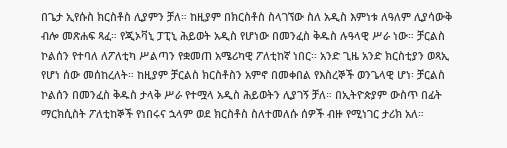በጌታ ኢየሱስ ክርስቶስ ሊያምን ቻለ። ከዚያም በክርስቶስ ስላገኘው ስለ አዲስ እምነቱ ለዓለም ሊያሳውቅ ብሎ መጽሐፍ ጻፈ። የጂኦቫኒ ፓፒኒ ሕይወት አዲስ የሆነው በመንፈስ ቅዱስ ሉዓላዊ ሥራ ነው። ቻርልስ ኮልሰን የተባለ ለፖለቲካ ሥልጣን የቋመጠ አሜሪካዊ ፖለቲከኛ ነበር። አንድ ጊዜ አንድ ክርስቲያን ወጻኢ የሆነ ሰው መሰከረለት። ከዚያም ቻርልስ ክርስቶስን አምኖ በመቀበል የእስረኞች ወንጌላዊ ሆነ፡ ቻርልስ ኮልሰን በመንፈስ ቅዱስ ታላቅ ሥራ የተሟላ አዲስ ሕይወትን ሊያገኝ ቻለ። በኢትዮጵያም ውስጥ በፊት ማርክሲስት ፖለቲከኞች የነበሩና ኋላም ወደ ክርስቶስ ስለተመለሱ ሰዎች ብዙ የሚነገር ታሪክ አለ።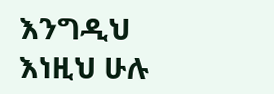እንግዲህ እነዚህ ሁሉ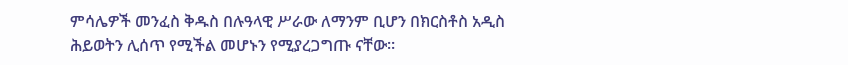ምሳሌዎች መንፈስ ቅዱስ በሉዓላዊ ሥራው ለማንም ቢሆን በክርስቶስ አዲስ ሕይወትን ሊሰጥ የሚችል መሆኑን የሚያረጋግጡ ናቸው።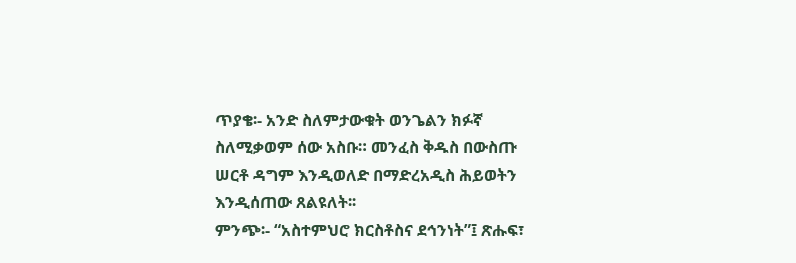ጥያቄ፡- አንድ ስለምታውቁት ወንጌልን ክፉኛ ስለሚቃወም ሰው አስቡ። መንፈስ ቅዱስ በውስጡ ሠርቶ ዳግም እንዲወለድ በማድረአዲስ ሕይወትን እንዲሰጠው ጸልዩለት፡፡
ምንጭ፡- “አስተምህሮ ክርስቶስና ደኅንነት”፤ ጽሑፍ፣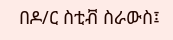በዶ/ር ስቲቭ ስራውስ፤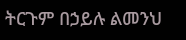ትርጉም በኃይሉ ልመንህ